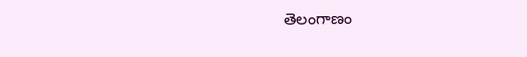తెలంగాణం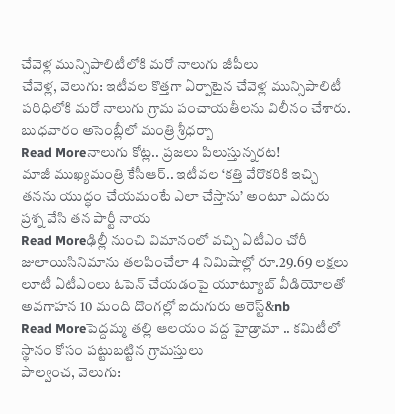చేవెళ్ల మున్సిపాలిటీలోకి మరో నాలుగు జీపీలు
చేవెళ్ల, వెలుగు: ఇటీవల కొత్తగా ఏర్పాటైన చేవెళ్ల మున్సిపాలిటీ పరిధిలోకి మరో నాలుగు గ్రామ పంచాయతీలను విలీనం చేశారు. బుధవారం అసెంబ్లీలో మంత్రి శ్రీధర్బా
Read Moreనాలుగు కోట్ల.. ప్రజలు పిలుస్తున్నరట!
మాజీ ముఖ్యమంత్రి కేసీఆర్.. ఇటీవల ‘కత్తి వేరొకరికి ఇచ్చి తనను యుద్ధం చేయమంటే ఎలా చేస్తాను’ అంటూ ఎదురు ప్రశ్న వేసి తన పార్టీ నాయ
Read Moreఢిల్లీ నుంచి విమానంలో వచ్చి ఏటీఎం చోరీ
జులాయిసినిమాను తలపించేలా 4 నిమిషాల్లో రూ.29.69 లక్షలు లూటీ ఏటీఎంలు ఓపెన్ చేయడంపై యూట్యూబ్ వీడియోలతో అవగాహన 10 మంది దొంగల్లో ఐదుగురు అరెస్ట్&nb
Read Moreపెద్దమ్మ తల్లి ఆలయం వద్ద హైడ్రామా .. కమిటీలో స్థానం కోసం పట్టుబట్టిన గ్రామస్తులు
పాల్వంచ, వెలుగు: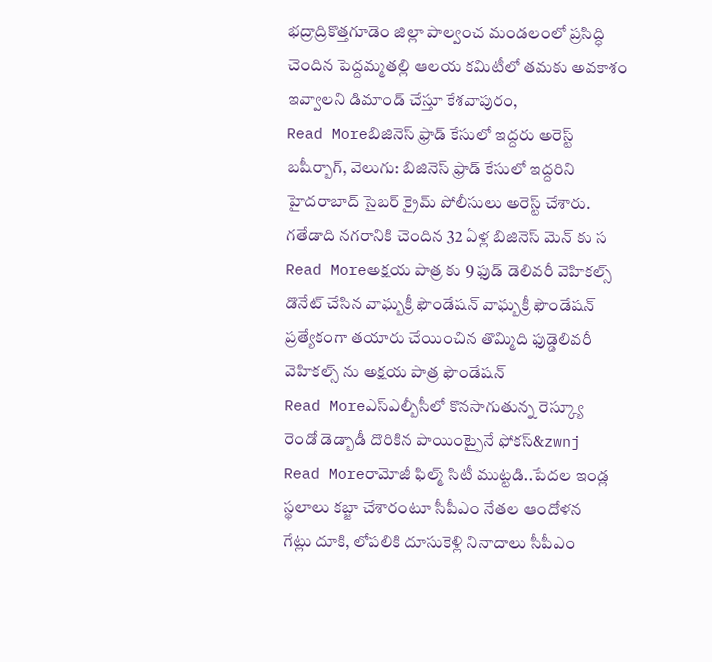భద్రాద్రికొత్తగూడెం జిల్లా పాల్వంచ మండలంలో ప్రసిద్ధి చెందిన పెద్దమ్మతల్లి ఆలయ కమిటీలో తమకు అవకాశం ఇవ్వాలని డిమాండ్ చేస్తూ కేశవాపురం,
Read Moreబిజినెస్ ఫ్రాడ్ కేసులో ఇద్దరు అరెస్ట్
బషీర్బాగ్, వెలుగు: బిజినెస్ ఫ్రాడ్ కేసులో ఇద్దరిని హైదరాబాద్ సైబర్ క్రైమ్ పోలీసులు అరెస్ట్ చేశారు. గతేడాది నగరానికి చెందిన 32 ఏళ్ల బిజినెస్ మెన్ కు స
Read Moreఅక్షయ పాత్ర కు 9 ఫుడ్ డెలివరీ వెహికల్స్
డొనేట్ చేసిన వాఘ్బక్రీ ఫౌండేషన్ వాఘ్బక్రీ ఫౌండేషన్ ప్రత్యేకంగా తయారు చేయించిన తొమ్మిది ఫుడ్డెలివరీ వెహికల్స్ ను అక్షయ పాత్ర ఫౌండేషన్
Read Moreఎస్ఎల్బీసీలో కొనసాగుతున్న రెస్క్యూ
రెండో డెడ్బాడీ దొరికిన పాయింట్పైనే ఫోకస్&zwnj
Read Moreరామోజీ ఫిల్మ్ సిటీ ముట్టడి..పేదల ఇండ్ల స్థలాలు కబ్జా చేశారంటూ సీపీఎం నేతల ఆందోళన
గేట్లు దూకి, లోపలికి దూసుకెళ్లి నినాదాలు సీపీఎం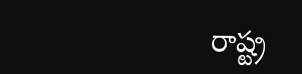రాష్ట్ర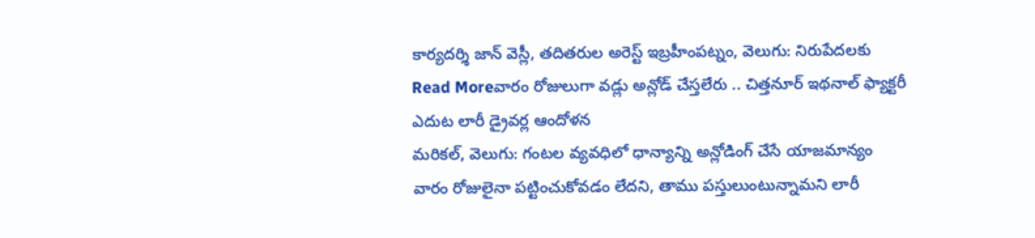కార్యదర్శి జాన్ వెస్లీ, తదితరుల అరెస్ట్ ఇబ్రహీంపట్నం, వెలుగు: నిరుపేదలకు
Read Moreవారం రోజులుగా వడ్లు అన్లోడ్ చేస్తలేరు .. చిత్తనూర్ ఇథనాల్ ఫ్యాక్టరీ ఎదుట లారీ డ్రైవర్ల ఆందోళన
మరికల్, వెలుగు: గంటల వ్యవధిలో ధాన్యాన్ని అన్లోడింగ్ చేసే యాజమాన్యం వారం రోజులైనా పట్టించుకోవడం లేదని, తాము పస్తులుంటున్నామని లారీ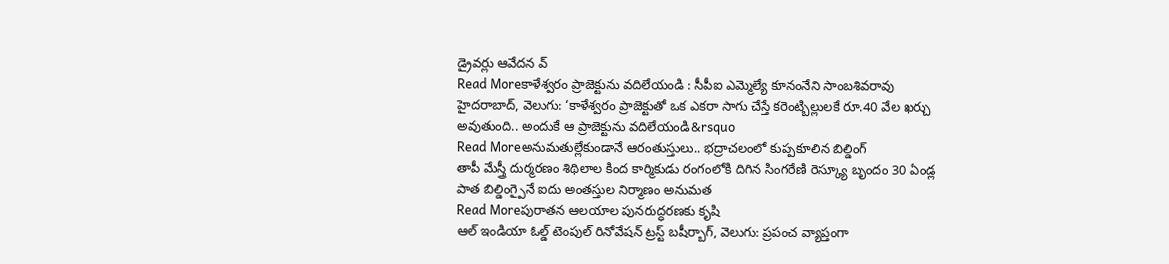డ్రైవర్లు ఆవేదన వ్
Read Moreకాళేశ్వరం ప్రాజెక్టును వదిలేయండి : సీపీఐ ఎమ్మెల్యే కూనంనేని సాంబశివరావు
హైదరాబాద్, వెలుగు: ‘కాళేశ్వరం ప్రాజెక్టుతో ఒక ఎకరా సాగు చేస్తే కరెంట్బిల్లులకే రూ.40 వేల ఖర్చు అవుతుంది.. అందుకే ఆ ప్రాజెక్టును వదిలేయండి&rsquo
Read Moreఅనుమతుల్లేకుండానే ఆరంతుస్తులు.. భద్రాచలంలో కుప్పకూలిన బిల్డింగ్
తాపీ మేస్త్రీ దుర్మరణం శిథిలాల కింద కార్మికుడు రంగంలోకి దిగిన సింగరేణి రెస్క్యూ బృందం 30 ఏండ్ల పాత బిల్డింగ్పైనే ఐదు అంతస్తుల నిర్మాణం అనుమత
Read Moreపురాతన ఆలయాల పునరుద్ధరణకు కృషి
ఆల్ ఇండియా ఓల్డ్ టెంపుల్ రినోవేషన్ ట్రస్ట్ బషీర్బాగ్, వెలుగు: ప్రపంచ వ్యాప్తంగా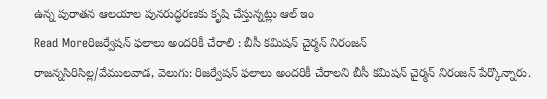ఉన్న పురాతన ఆలయాల పునరుద్ధరణకు కృషి చేస్తున్నట్లు ఆల్ ఇం
Read Moreరిజర్వేషన్ ఫలాలు అందరికీ చేరాలి : బీసీ కమిషన్ చైర్మన్ నిరంజన్
రాజన్నసిరిసిల్ల/వేములవాడ, వెలుగు: రిజర్వేషన్ ఫలాలు అందరికీ చేరాలని బీసీ కమిషన్ చైర్మన్ నిరంజన్ పేర్కొన్నారు.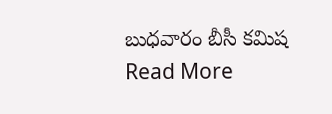బుధవారం బీసీ కమిష
Read More